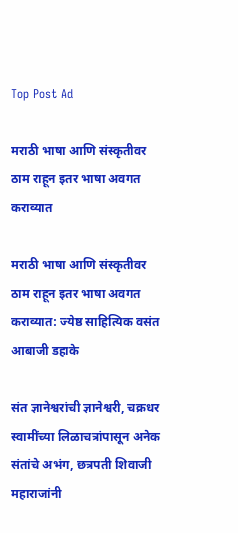Top Post Ad

मराठी भाषा आणि संस्कृतीवर ठाम राहून इतर भाषा अवगत कराव्यात

मराठी भाषा आणि संस्कृतीवर ठाम राहून इतर भाषा अवगत कराव्यात: ज्येष्ठ साहित्यिक वसंत आबाजी डहाके

संत ज्ञानेश्वरांची ज्ञानेश्वरी, चक्रधर स्वामींच्या लिळाचत्रांपासून अनेक संतांचे अभंग, छत्रपती शिवाजी महाराजांनी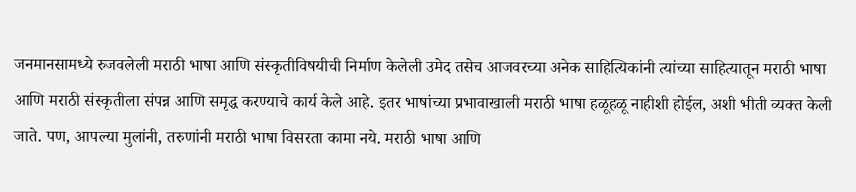जनमानसामध्ये रुजवलेली मराठी भाषा आणि संस्कृतीविषयीची निर्माण केलेली उमेद तसेच आजवरच्या अनेक साहित्यिकांनी त्यांच्या साहित्यातून मराठी भाषा आणि मराठी संस्कृतीला संपन्न आणि समृद्ध करण्याचे कार्य केले आहे. इतर भाषांच्या प्रभावाखाली मराठी भाषा हळूहळू नाहीशी होईल, अशी भीती व्यक्त केली जाते. पण, आपल्या मुलांनी, तरुणांनी मराठी भाषा विसरता कामा नये. मराठी भाषा आणि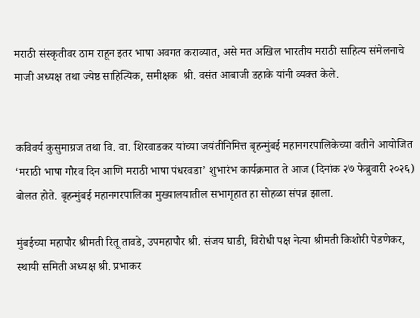मराठी संस्कृतीवर ठाम राहून इतर भाषा अवगत कराव्यात, असे मत अखिल भारतीय मराठी साहित्य संमेलनाचे माजी अध्यक्ष तथा ज्येष्ठ साहित्यिक, समीक्षक  श्री. वसंत आबाजी डहाके यांनी व्यक्त केले.


कविवर्य कुसुमाग्रज तथा वि. वा. शिरवाडकर यांच्या जयंतीनिमित्त बृहन्मुंबई महानगरपालिकेच्या वतीने आयोजित ‘मराठी भाषा गौरव दिन आणि मराठी भाषा पंधरवडा’ शुभारंभ कार्यक्रमात ते आज (दिनांक २७ फेब्रुवारी २०२६) बोलत होते. बृहन्मुंबई महानगरपालिका मुख्यालयातील सभागृहात हा सोहळा संपन्न झाला.

मुंबईच्या महापौर श्रीमती रितू तावडे, उपमहापौर श्री. संजय घाडी, विरोधी पक्ष नेत्या श्रीमती किशोरी पेडणेकर, स्थायी समिती अध्यक्ष श्री. प्रभाकर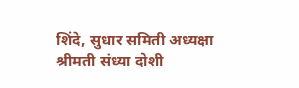शिंदे, सुधार समिती अध्यक्षा श्रीमती संध्या दोशी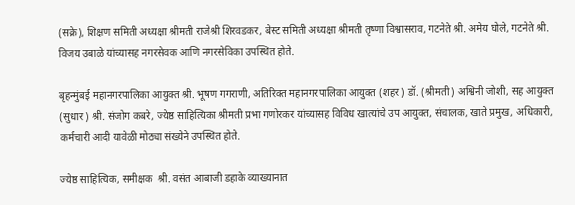(सक्रे), शिक्षण समिती अध्यक्षा श्रीमती राजेश्री शिरवडकर, बेस्ट समिती अध्यक्षा श्रीमती तृष्णा विश्वासराव, गटनेते श्री. अमेय घोले, गटनेते श्री. विजय उबाळे यांच्यासह नगरसेवक आणि नगरसेविका उपस्थित होते.

बृहन्मुंबई महानगरपालिका आयुक्त श्री. भूषण गगराणी, अतिरिक्त महानगरपालिका आयुक्त (शहर) डॉ. (श्रीमती) अश्विनी जोशी, सह आयुक्त (सुधार) श्री. संजोग कबरे, ज्येष्ठ साहित्यिका श्रीमती प्रभा गणोरकर यांच्यासह विविध खात्यांचे उप आयुक्त, संचालक, खाते प्रमुख, अधिकारी, कर्मचारी आदी यावेळी मोठ्या संख्येने उपस्थित होते.

ज्येष्ठ साहित्यिक, समीक्षक  श्री. वसंत आबाजी डहाके व्याख्यानात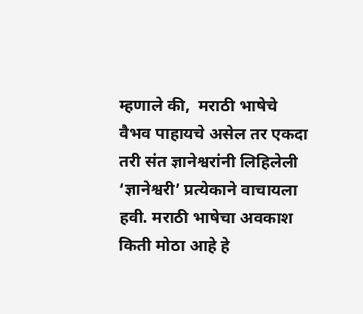म्हणाले की,  मराठी भाषेचे वैभव पाहायचे असेल तर एकदा तरी संत ज्ञानेश्वरांनी लिहिलेली ‘ज्ञानेश्वरी’ प्रत्येकाने वाचायला हवी. मराठी भाषेचा अवकाश किती मोठा आहे हे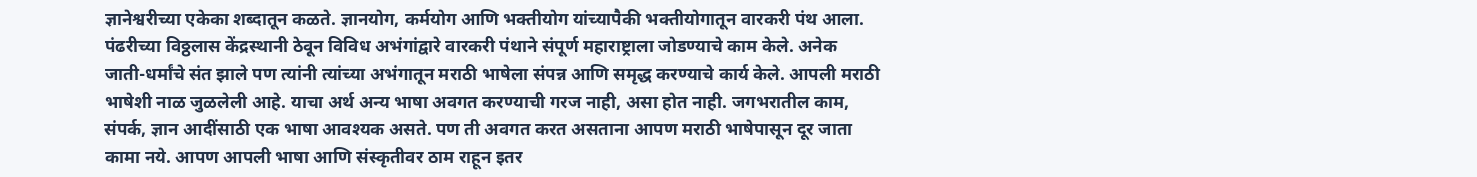ज्ञानेश्वरीच्या एकेका शब्दातून कळते. ज्ञानयोग, कर्मयोग आणि भक्तीयोग यांच्यापैकी भक्तीयोगातून वारकरी पंथ आला. पंढरीच्या विठ्ठलास केंद्रस्थानी ठेवून विविध अभंगांद्वारे वारकरी पंथाने संपूर्ण महाराष्ट्राला जोडण्याचे काम केले. अनेक जाती-धर्मांचे संत झाले पण त्यांनी त्यांच्या अभंगातून मराठी भाषेला संपन्न आणि समृद्ध करण्याचे कार्य केले. आपली मराठी भाषेशी नाळ जुळलेली आहे. याचा अर्थ अन्य भाषा अवगत करण्याची गरज नाही, असा होत नाही. जगभरातील काम, संपर्क, ज्ञान आदींसाठी एक भाषा आवश्यक असते. पण ती अवगत करत असताना आपण मराठी भाषेपासून दूर जाता कामा नये. आपण आपली भाषा आणि संस्कृतीवर ठाम राहून इतर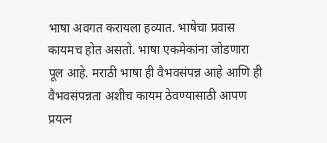भाषा अवगत करायला हव्यात. भाषेचा प्रवास कायमच होत असतो. भाषा एकमेकांना जोडणारा पूल आहे. मराठी भाषा ही वैभवसंपन्न आहे आणि ही वैभवसंपन्नता अशीच कायम ठेवण्यासाठी आपण प्रयत्न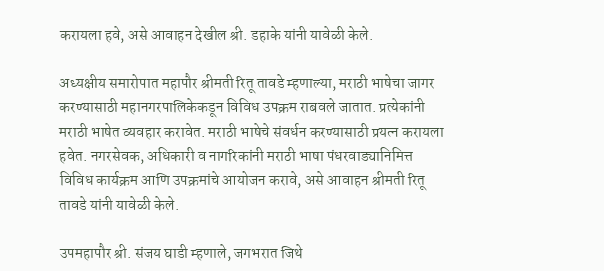करायला हवे, असे आवाहन देखील श्री. डहाके यांनी यावेळी केले.

अध्यक्षीय समारोपात महापौर श्रीमती रितू तावडे म्हणाल्या, मराठी भाषेचा जागर करण्यासाठी महानगरपालिकेकडून विविध उपक्रम राबवले जातात. प्रत्येकांनी मराठी भाषेत व्यवहार करावेत. मराठी भाषेचे संवर्धन करण्यासाठी प्रयत्न करायला हवेत. नगरसेवक, अधिकारी व नागरिकांनी मराठी भाषा पंधरवाड्यानिमित्त विविध कार्यक्रम आणि उपक्रमांचे आयोजन करावे, असे आवाहन श्रीमती रितू तावडे यांनी यावेळी केले.

उपमहापौर श्री. संजय घाडी म्हणाले, जगभरात जिथे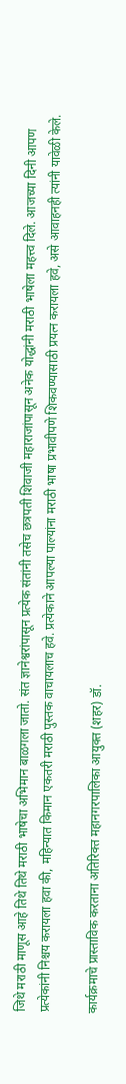जिथे मराठी माणूस आहे तिथे तिथे मराठी भाषेचा अभिमान बाळगला जातो. संत ज्ञानेश्वरांपासून प्रत्येक संतांनी तसेच छत्रपती शिवाजी महाराजांपासून अनेक योद्धांनी मराठी भाषेला महत्त्व दिले. आजच्या दिनी आपण प्रत्येकांनी निश्चय करायला हवा की, महिन्यात किमान एकतरी मराठी पुस्तक वाचायलाच हवे. प्रत्येकाने आपल्या पाल्यांना मराठी भाषा प्रभावीपणे शिकवण्यासाठी प्रयत्न करायला हवे, असे आवाहनही त्यांनी यावेळी केले.

कार्यक्रमाचे प्रास्ताविक करताना अतिरिक्त महानगरपालिका आयुक्त (शहर) डॉ.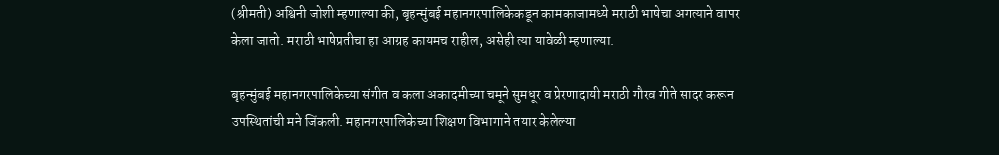(श्रीमती) अश्विनी जोशी म्हणाल्या की, बृहन्मुंबई महानगरपालिकेकडून कामकाजामध्ये मराठी भाषेचा अगत्याने वापर केला जातो. मराठी भाषेप्रतीचा हा आग्रह कायमच राहील, असेही त्या यावेळी म्हणाल्या.

बृहन्मुंबई महानगरपालिकेच्या संगीत व कला अकादमीच्या चमूने सुमधूर व प्रेरणादायी मराठी गौरव गीते सादर करून उपस्थितांची मने जिंकली. महानगरपालिकेच्या शिक्षण विभागाने तयार केलेल्या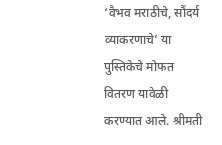‘वैभव मराठीचे, सौंदर्य व्याकरणाचे’ या पुस्तिकेचे मोफत वितरण यावेळी करण्यात आले. श्रीमती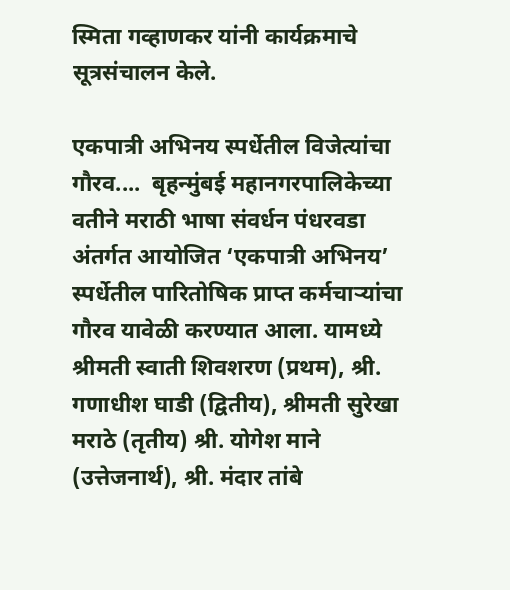स्मिता गव्हाणकर यांनी कार्यक्रमाचे सूत्रसंचालन केले.

एकपात्री अभिनय स्पर्धेतील विजेत्यांचा गौरव....  बृहन्मुंबई महानगरपालिकेच्या वतीने मराठी भाषा संवर्धन पंधरवडा अंतर्गत आयोजित ‘एकपात्री अभिनय’ स्पर्धेतील पारितोषिक प्राप्त कर्मचाऱ्यांचा गौरव यावेळी करण्यात आला. यामध्ये श्रीमती स्वाती शिवशरण (प्रथम), श्री. गणाधीश घाडी (द्वितीय), श्रीमती सुरेखा मराठे (तृतीय) श्री. योगेश माने (उत्तेजनार्थ), श्री. मंदार तांबे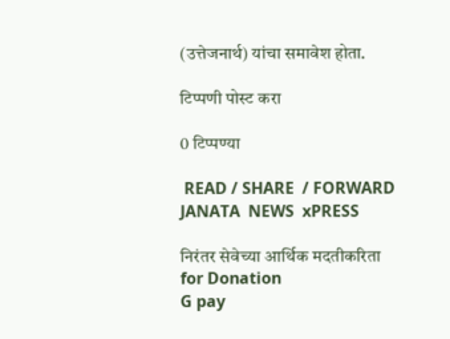(उत्तेजनार्थ) यांचा समावेश होता.

टिप्पणी पोस्ट करा

0 टिप्पण्या

 READ / SHARE  / FORWARD
JANATA  NEWS  xPRESS

निरंतर सेवेच्या आर्थिक मदतीकरिता
for Donation
G pay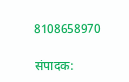8108658970

संपादक: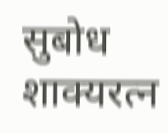सुबोध शाक्यरत्न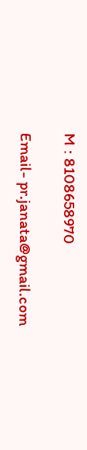M : 8108658970

Email- pr.janata@gmail.com